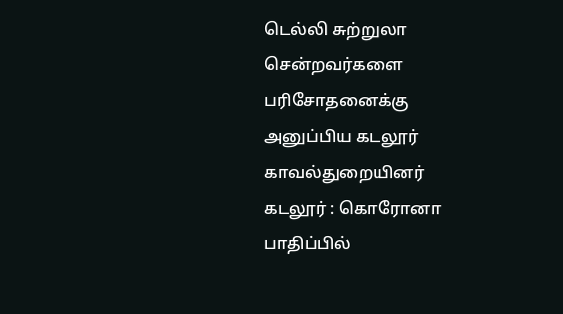டெல்லி சுற்றுலா சென்றவர்களை பரிசோதனைக்கு அனுப்பிய கடலூர் காவல்துறையினர்
கடலூர் : கொரோனா பாதிப்பில்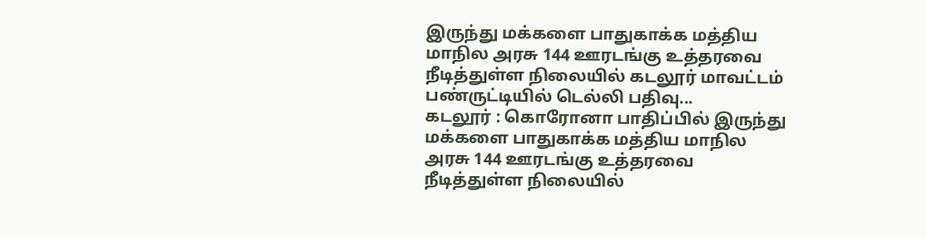இருந்து மக்களை பாதுகாக்க மத்திய மாநில அரசு 144 ஊரடங்கு உத்தரவை நீடித்துள்ள நிலையில் கடலூர் மாவட்டம் பண்ருட்டியில் டெல்லி பதிவு...
கடலூர் : கொரோனா பாதிப்பில் இருந்து மக்களை பாதுகாக்க மத்திய மாநில அரசு 144 ஊரடங்கு உத்தரவை நீடித்துள்ள நிலையில்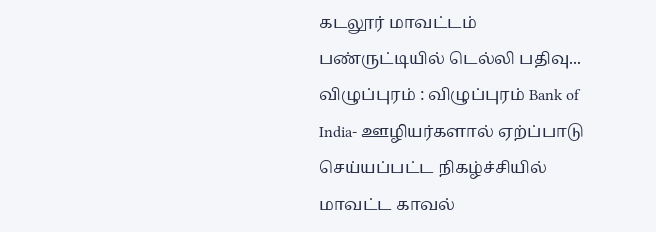கடலூர் மாவட்டம் பண்ருட்டியில் டெல்லி பதிவு...
விழுப்புரம் : விழுப்புரம் Bank of India- ஊழியர்களால் ஏற்ப்பாடு செய்யப்பட்ட நிகழ்ச்சியில் மாவட்ட காவல்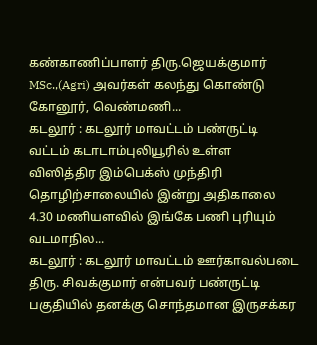கண்காணிப்பாளர் திரு.ஜெயக்குமார் MSc.,(Agri) அவர்கள் கலந்து கொண்டு கோனூர், வெண்மணி...
கடலூர் : கடலூர் மாவட்டம் பண்ருட்டி வட்டம் கடாடாம்புலியூரில் உள்ள விஸித்திர இம்பெக்ஸ் முந்திரி தொழிற்சாலையில் இன்று அதிகாலை 4.30 மணியளவில் இங்கே பணி புரியும் வடமாநில...
கடலூர் : கடலூர் மாவட்டம் ஊர்காவல்படை திரு. சிவக்குமார் என்பவர் பண்ருட்டி பகுதியில் தனக்கு சொந்தமான இருசக்கர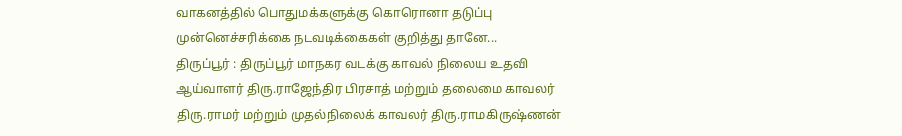வாகனத்தில் பொதுமக்களுக்கு கொரொனா தடுப்பு முன்னெச்சரிக்கை நடவடிக்கைகள் குறித்து தானே...
திருப்பூர் : திருப்பூர் மாநகர வடக்கு காவல் நிலைய உதவி ஆய்வாளர் திரு.ராஜேந்திர பிரசாத் மற்றும் தலைமை காவலர் திரு.ராமர் மற்றும் முதல்நிலைக் காவலர் திரு.ராமகிருஷ்ணன்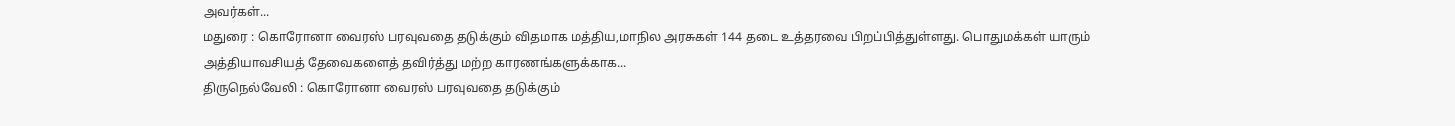அவர்கள்...
மதுரை : கொரோனா வைரஸ் பரவுவதை தடுக்கும் விதமாக மத்திய,மாநில அரசுகள் 144 தடை உத்தரவை பிறப்பித்துள்ளது. பொதுமக்கள் யாரும் அத்தியாவசியத் தேவைகளைத் தவிர்த்து மற்ற காரணங்களுக்காக...
திருநெல்வேலி : கொரோனா வைரஸ் பரவுவதை தடுக்கும்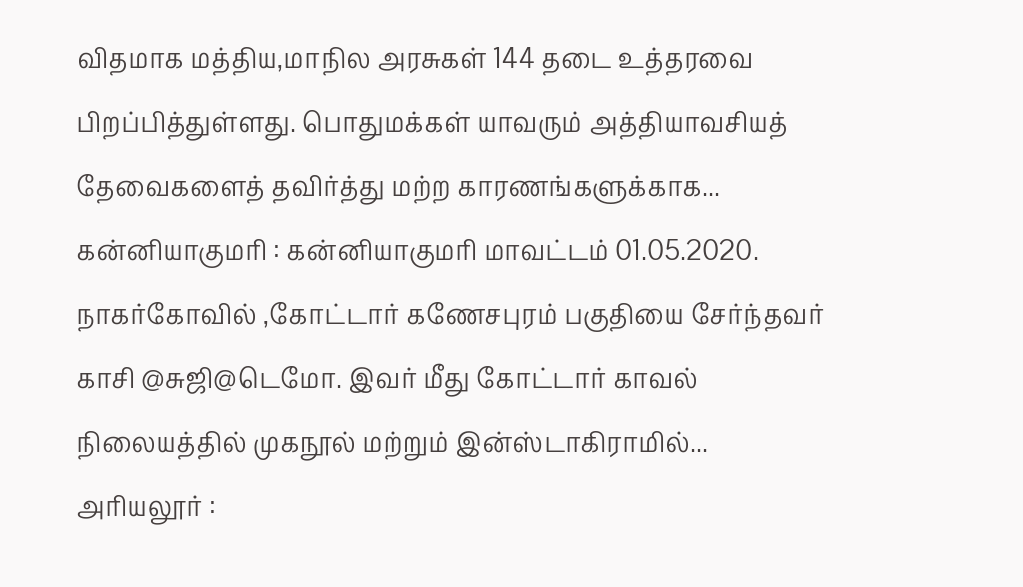விதமாக மத்திய,மாநில அரசுகள் 144 தடை உத்தரவை பிறப்பித்துள்ளது. பொதுமக்கள் யாவரும் அத்தியாவசியத் தேவைகளைத் தவிர்த்து மற்ற காரணங்களுக்காக...
கன்னியாகுமரி : கன்னியாகுமரி மாவட்டம் 01.05.2020. நாகர்கோவில் ,கோட்டார் கணேசபுரம் பகுதியை சேர்ந்தவர் காசி @சுஜி@டெமோ. இவர் மீது கோட்டார் காவல் நிலையத்தில் முகநூல் மற்றும் இன்ஸ்டாகிராமில்...
அரியலூர் :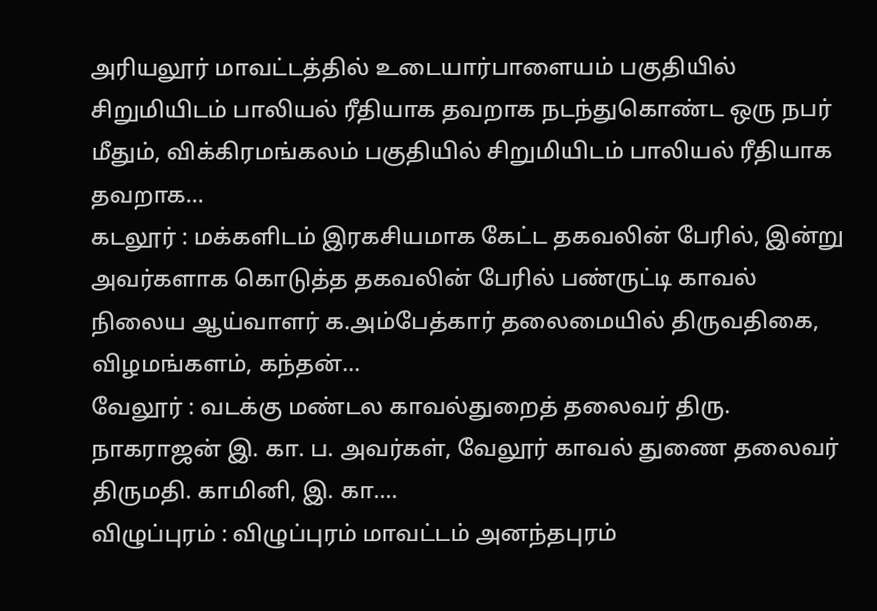அரியலூர் மாவட்டத்தில் உடையார்பாளையம் பகுதியில் சிறுமியிடம் பாலியல் ரீதியாக தவறாக நடந்துகொண்ட ஒரு நபர் மீதும், விக்கிரமங்கலம் பகுதியில் சிறுமியிடம் பாலியல் ரீதியாக தவறாக...
கடலூர் : மக்களிடம் இரகசியமாக கேட்ட தகவலின் பேரில், இன்று அவர்களாக கொடுத்த தகவலின் பேரில் பண்ருட்டி காவல் நிலைய ஆய்வாளர் க.அம்பேத்கார் தலைமையில் திருவதிகை, விழமங்களம், கந்தன்...
வேலூர் : வடக்கு மண்டல காவல்துறைத் தலைவர் திரு. நாகராஜன் இ. கா. ப. அவர்கள், வேலூர் காவல் துணை தலைவர் திருமதி. காமினி, இ. கா....
விழுப்புரம் : விழுப்புரம் மாவட்டம் அனந்தபுரம்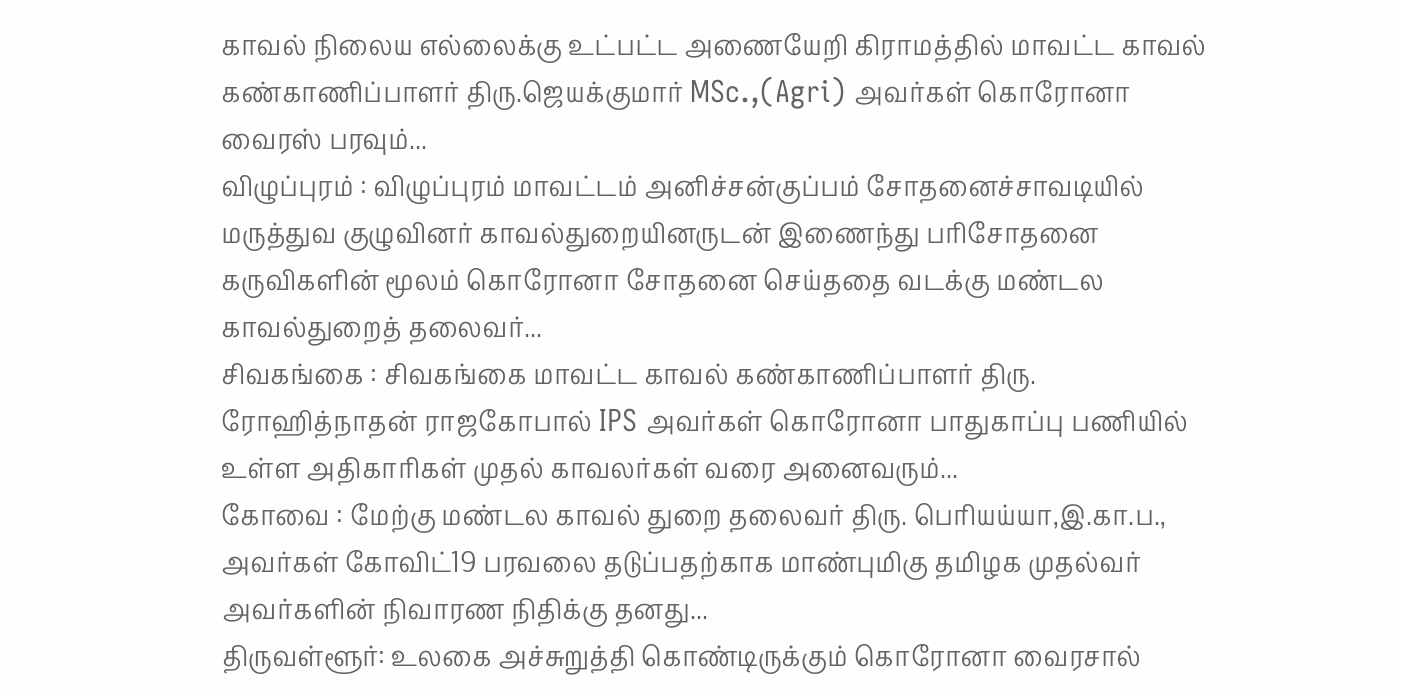காவல் நிலைய எல்லைக்கு உட்பட்ட அணையேறி கிராமத்தில் மாவட்ட காவல் கண்காணிப்பாளர் திரு.ஜெயக்குமார் MSc.,(Agri) அவர்கள் கொரோனா வைரஸ் பரவும்...
விழுப்புரம் : விழுப்புரம் மாவட்டம் அனிச்சன்குப்பம் சோதனைச்சாவடியில் மருத்துவ குழுவினர் காவல்துறையினருடன் இணைந்து பரிசோதனை கருவிகளின் மூலம் கொரோனா சோதனை செய்ததை வடக்கு மண்டல காவல்துறைத் தலைவர்...
சிவகங்கை : சிவகங்கை மாவட்ட காவல் கண்காணிப்பாளர் திரு. ரோஹித்நாதன் ராஜகோபால் IPS அவர்கள் கொரோனா பாதுகாப்பு பணியில் உள்ள அதிகாரிகள் முதல் காவலர்கள் வரை அனைவரும்...
கோவை : மேற்கு மண்டல காவல் துறை தலைவர் திரு. பெரியய்யா,இ.கா.ப., அவர்கள் கோவிட்19 பரவலை தடுப்பதற்காக மாண்புமிகு தமிழக முதல்வர் அவர்களின் நிவாரண நிதிக்கு தனது...
திருவள்ளூர்: உலகை அச்சுறுத்தி கொண்டிருக்கும் கொரோனா வைரசால்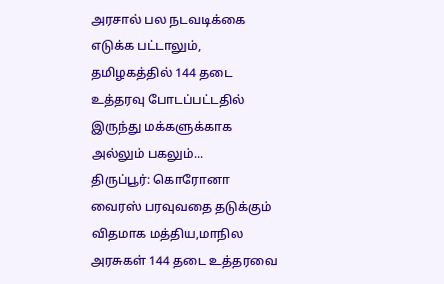அரசால் பல நடவடிக்கை எடுக்க பட்டாலும், தமிழகத்தில் 144 தடை உத்தரவு போடப்பட்டதில் இருந்து மக்களுக்காக அல்லும் பகலும்...
திருப்பூர்: கொரோனா வைரஸ் பரவுவதை தடுக்கும் விதமாக மத்திய,மாநில அரசுகள் 144 தடை உத்தரவை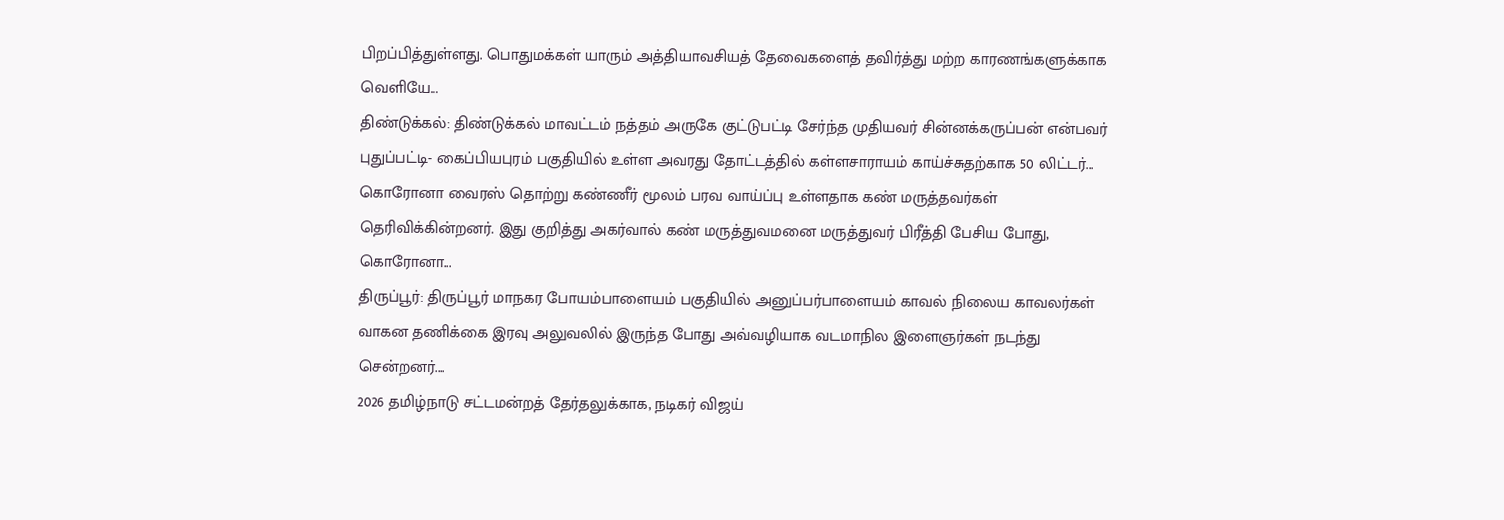பிறப்பித்துள்ளது. பொதுமக்கள் யாரும் அத்தியாவசியத் தேவைகளைத் தவிர்த்து மற்ற காரணங்களுக்காக வெளியே...
திண்டுக்கல்: திண்டுக்கல் மாவட்டம் நத்தம் அருகே குட்டுபட்டி சேர்ந்த முதியவர் சின்னக்கருப்பன் என்பவர் புதுப்பட்டி- கைப்பியபுரம் பகுதியில் உள்ள அவரது தோட்டத்தில் கள்ளசாராயம் காய்ச்சுதற்காக 50 லிட்டர்...
கொரோனா வைரஸ் தொற்று கண்ணீர் மூலம் பரவ வாய்ப்பு உள்ளதாக கண் மருத்தவர்கள் தெரிவிக்கின்றனர். இது குறித்து அகர்வால் கண் மருத்துவமனை மருத்துவர் பிரீத்தி பேசிய போது, கொரோனா...
திருப்பூர்: திருப்பூர் மாநகர போயம்பாளையம் பகுதியில் அனுப்பர்பாளையம் காவல் நிலைய காவலர்கள் வாகன தணிக்கை இரவு அலுவலில் இருந்த போது அவ்வழியாக வடமாநில இளைஞர்கள் நடந்து சென்றனர்....
2026 தமிழ்நாடு சட்டமன்றத் தேர்தலுக்காக, நடிகர் விஜய்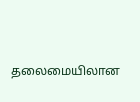தலைமையிலான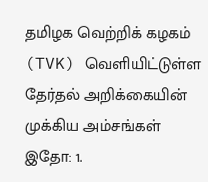தமிழக வெற்றிக் கழகம் (TVK) வெளியிட்டுள்ள தேர்தல் அறிக்கையின் முக்கிய அம்சங்கள் இதோ: 1.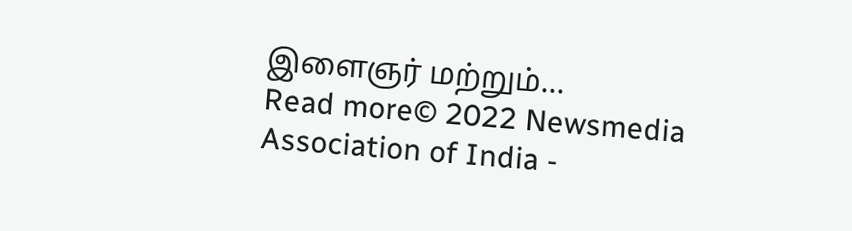இளைஞர் மற்றும்...
Read more© 2022 Newsmedia Association of India -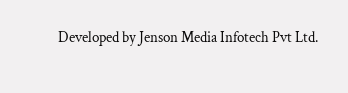Developed by Jenson Media Infotech Pvt Ltd.